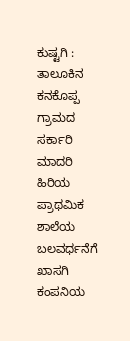ಕುಷ್ಟಗಿ : ತಾಲೂಕಿನ ಕನಕೊಪ್ಪ ಗ್ರಾಮದ ಸರ್ಕಾರಿ ಮಾದರಿ ಹಿರಿಯ ಪ್ರಾಥಮಿಕ ಶಾಲೆಯ ಬಲವರ್ಧನೆಗೆ ಖಾಸಗಿ ಕಂಪನಿಯ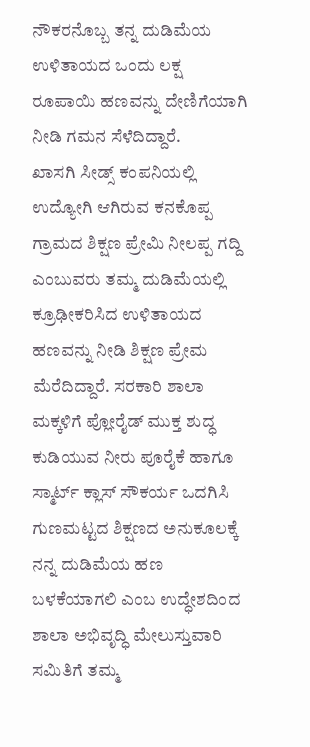ನೌಕರನೊಬ್ಬ ತನ್ನ ದುಡಿಮೆಯ ಉಳಿತಾಯದ ಒಂದು ಲಕ್ಷ ರೂಪಾಯಿ ಹಣವನ್ನು ದೇಣಿಗೆಯಾಗಿ ನೀಡಿ ಗಮನ ಸೆಳೆದಿದ್ದಾರೆ.
ಖಾಸಗಿ ಸೀಡ್ಸ್ ಕಂಪನಿಯಲ್ಲಿ ಉದ್ಯೋಗಿ ಆಗಿರುವ ಕನಕೊಪ್ಪ ಗ್ರಾಮದ ಶಿಕ್ಷಣ ಪ್ರೇಮಿ ನೀಲಪ್ಪ ಗದ್ದಿ ಎಂಬುವರು ತಮ್ಮ ದುಡಿಮೆಯಲ್ಲಿ ಕ್ರೂಢೀಕರಿಸಿದ ಉಳಿತಾಯದ ಹಣವನ್ನು ನೀಡಿ ಶಿಕ್ಷಣ ಪ್ರೇಮ ಮೆರೆದಿದ್ದಾರೆ. ಸರಕಾರಿ ಶಾಲಾ ಮಕ್ಕಳಿಗೆ ಪ್ಲೋರೈಡ್ ಮುಕ್ತ ಶುದ್ಧ ಕುಡಿಯುವ ನೀರು ಪೂರೈಕೆ ಹಾಗೂ ಸ್ಮಾರ್ಟ್ ಕ್ಲಾಸ್ ಸೌಕರ್ಯ ಒದಗಿಸಿ ಗುಣಮಟ್ಟದ ಶಿಕ್ಷಣದ ಅನುಕೂಲಕ್ಕೆ ನನ್ನ ದುಡಿಮೆಯ ಹಣ ಬಳಕೆಯಾಗಲಿ ಎಂಬ ಉದ್ಧೇಶದಿಂದ ಶಾಲಾ ಅಭಿವೃದ್ಧಿ ಮೇಲುಸ್ತುವಾರಿ ಸಮಿತಿಗೆ ತಮ್ಮ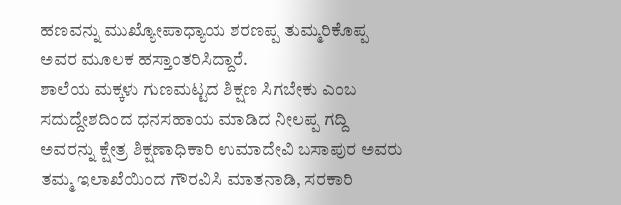ಹಣವನ್ನು ಮುಖ್ಯೋಪಾಧ್ಯಾಯ ಶರಣಪ್ಪ ತುಮ್ಮರಿಕೊಪ್ಪ ಅವರ ಮೂಲಕ ಹಸ್ತಾಂತರಿಸಿದ್ದಾರೆ.
ಶಾಲೆಯ ಮಕ್ಕಳು ಗುಣಮಟ್ಟದ ಶಿಕ್ಷಣ ಸಿಗಬೇಕು ಎಂಬ ಸದುದ್ದೇಶದಿಂದ ಧನಸಹಾಯ ಮಾಡಿದ ನೀಲಪ್ಪ ಗದ್ದಿ ಅವರನ್ನು ಕ್ಷೇತ್ರ ಶಿಕ್ಷಣಾಧಿಕಾರಿ ಉಮಾದೇವಿ ಬಸಾಪುರ ಅವರು ತಮ್ಮ ಇಲಾಖೆಯಿಂದ ಗೌರವಿಸಿ ಮಾತನಾಡಿ, ಸರಕಾರಿ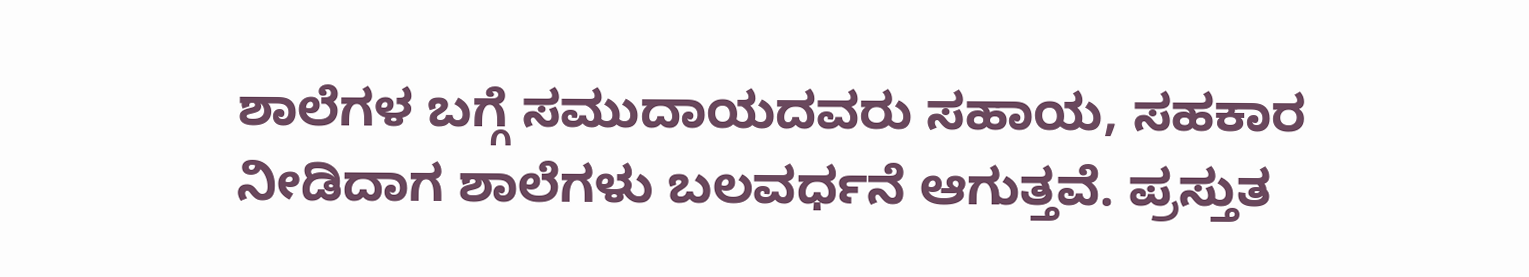ಶಾಲೆಗಳ ಬಗ್ಗೆ ಸಮುದಾಯದವರು ಸಹಾಯ, ಸಹಕಾರ ನೀಡಿದಾಗ ಶಾಲೆಗಳು ಬಲವರ್ಧನೆ ಆಗುತ್ತವೆ. ಪ್ರಸ್ತುತ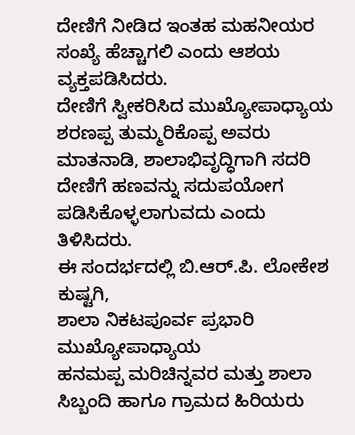ದೇಣಿಗೆ ನೀಡಿದ ಇಂತಹ ಮಹನೀಯರ ಸಂಖ್ಯೆ ಹೆಚ್ಚಾಗಲಿ ಎಂದು ಆಶಯ ವ್ಯಕ್ತಪಡಿಸಿದರು.
ದೇಣಿಗೆ ಸ್ವೀಕರಿಸಿದ ಮುಖ್ಯೋಪಾಧ್ಯಾಯ ಶರಣಪ್ಪ ತುಮ್ಮರಿಕೊಪ್ಪ ಅವರು ಮಾತನಾಡಿ, ಶಾಲಾಭಿವೃದ್ಧಿಗಾಗಿ ಸದರಿ ದೇಣಿಗೆ ಹಣವನ್ನು ಸದುಪಯೋಗ ಪಡಿಸಿಕೊಳ್ಳಲಾಗುವದು ಎಂದು ತಿಳಿಸಿದರು.
ಈ ಸಂದರ್ಭದಲ್ಲಿ ಬಿ.ಆರ್.ಪಿ. ಲೋಕೇಶ ಕುಷ್ಟಗಿ,
ಶಾಲಾ ನಿಕಟಪೂರ್ವ ಪ್ರಭಾರಿ ಮುಖ್ಯೋಪಾಧ್ಯಾಯ
ಹನಮಪ್ಪ ಮರಿಚಿನ್ನವರ ಮತ್ತು ಶಾಲಾ ಸಿಬ್ಬಂದಿ ಹಾಗೂ ಗ್ರಾಮದ ಹಿರಿಯರು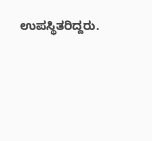ಉಪಸ್ಥಿತರಿದ್ದರು.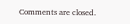Comments are closed.